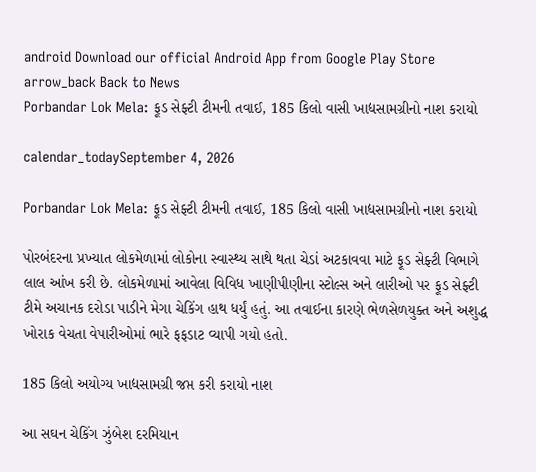android Download our official Android App from Google Play Store
arrow_back Back to News
Porbandar Lok Mela: ફૂડ સેફ્ટી ટીમની તવાઈ, 185 કિલો વાસી ખાદ્યસામગ્રીનો નાશ કરાયો

calendar_todaySeptember 4, 2026

Porbandar Lok Mela: ફૂડ સેફ્ટી ટીમની તવાઈ, 185 કિલો વાસી ખાદ્યસામગ્રીનો નાશ કરાયો

પોરબંદરના પ્રખ્યાત લોકમેળામાં લોકોના સ્વાસ્થ્ય સાથે થતા ચેડાં અટકાવવા માટે ફૂડ સેફ્ટી વિભાગે લાલ આંખ કરી છે. લોકમેળામાં આવેલા વિવિધ ખાણીપીણીના સ્ટોલ્સ અને લારીઓ પર ફૂડ સેફ્ટી ટીમે અચાનક દરોડા પાડીને મેગા ચેકિંગ હાથ ધર્યું હતું. આ તવાઈના કારણે ભેળસેળયુક્ત અને અશુદ્ધ ખોરાક વેચતા વેપારીઓમાં ભારે ફફડાટ વ્યાપી ગયો હતો.

185 કિલો અયોગ્ય ખાદ્યસામગ્રી જપ્ત કરી કરાયો નાશ

આ સઘન ચેકિંગ ઝુંબેશ દરમિયાન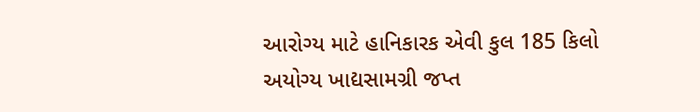આરોગ્ય માટે હાનિકારક એવી કુલ 185 કિલો અયોગ્ય ખાદ્યસામગ્રી જપ્ત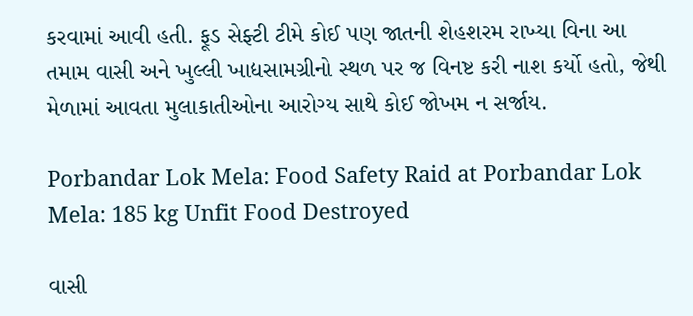કરવામાં આવી હતી. ફૂડ સેફ્ટી ટીમે કોઈ પણ જાતની શેહશરમ રાખ્યા વિના આ તમામ વાસી અને ખુલ્લી ખાદ્યસામગ્રીનો સ્થળ પર જ વિનષ્ટ કરી નાશ કર્યો હતો, જેથી મેળામાં આવતા મુલાકાતીઓના આરોગ્ય સાથે કોઈ જોખમ ન સર્જાય.

Porbandar Lok Mela: Food Safety Raid at Porbandar Lok Mela: 185 kg Unfit Food Destroyed

વાસી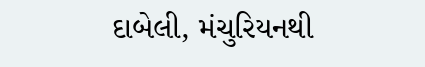દાબેલી, મંચુરિયનથી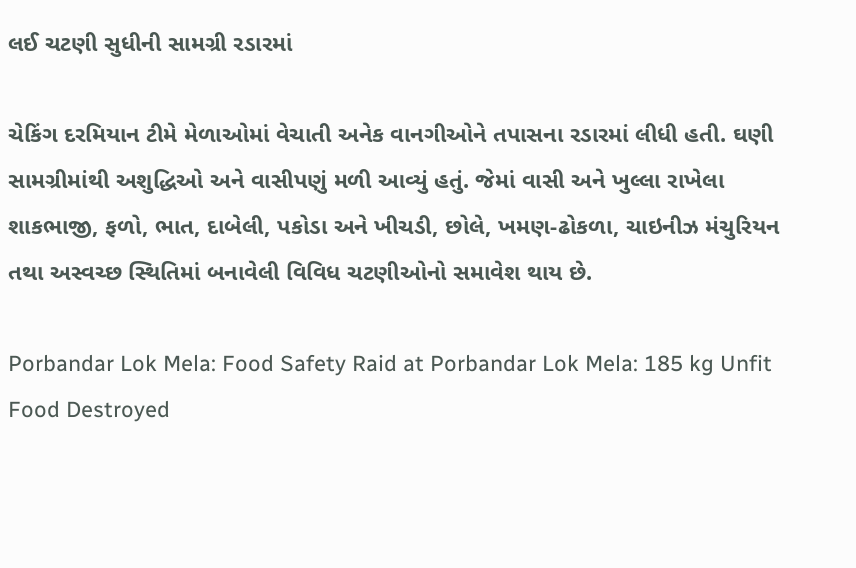લઈ ચટણી સુધીની સામગ્રી રડારમાં

ચેકિંગ દરમિયાન ટીમે મેળાઓમાં વેચાતી અનેક વાનગીઓને તપાસના રડારમાં લીધી હતી. ઘણી સામગ્રીમાંથી અશુદ્ધિઓ અને વાસીપણું મળી આવ્યું હતું. જેમાં વાસી અને ખુલ્લા રાખેલા શાકભાજી, ફળો, ભાત, દાબેલી, પકોડા અને ખીચડી, છોલે, ખમણ-ઢોકળા, ચાઇનીઝ મંચુરિયન તથા અસ્વચ્છ સ્થિતિમાં બનાવેલી વિવિધ ચટણીઓનો સમાવેશ થાય છે.

Porbandar Lok Mela: Food Safety Raid at Porbandar Lok Mela: 185 kg Unfit Food Destroyed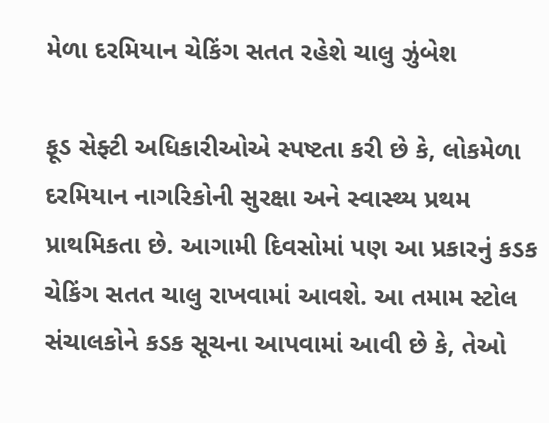મેળા દરમિયાન ચેકિંગ સતત રહેશે ચાલુ ઝુંબેશ

ફૂડ સેફ્ટી અધિકારીઓએ સ્પષ્ટતા કરી છે કે, લોકમેળા દરમિયાન નાગરિકોની સુરક્ષા અને સ્વાસ્થ્ય પ્રથમ પ્રાથમિકતા છે. આગામી દિવસોમાં પણ આ પ્રકારનું કડક ચેકિંગ સતત ચાલુ રાખવામાં આવશે. આ તમામ સ્ટોલ સંચાલકોને કડક સૂચના આપવામાં આવી છે કે, તેઓ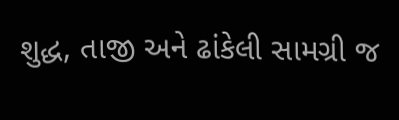શુદ્ધ, તાજી અને ઢાંકેલી સામગ્રી જ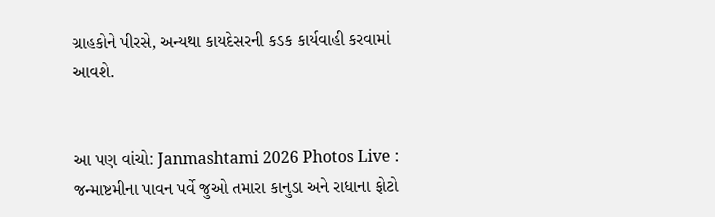ગ્રાહકોને પીરસે, અન્યથા કાયદેસરની કડક કાર્યવાહી કરવામાં આવશે.


આ પણ વાંચો: Janmashtami 2026 Photos Live : જન્માષ્ટમીના પાવન પર્વે જુઓ તમારા કાનુડા અને રાધાના ફોટો